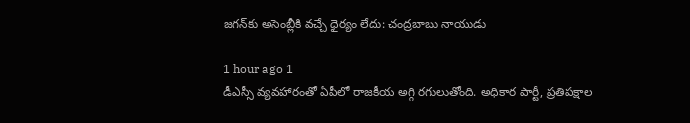జగన్‌కు అసెంబ్లీకి వచ్చే ధైర్యం లేదు: చంద్రబాబు నాయుడు

1 hour ago 1
డీఎస్సీ వ్యవహారంతో ఏపీలో రాజకీయ అగ్గి రగులుతోంది. అధికార పార్టీ, ప్రతిపక్షాల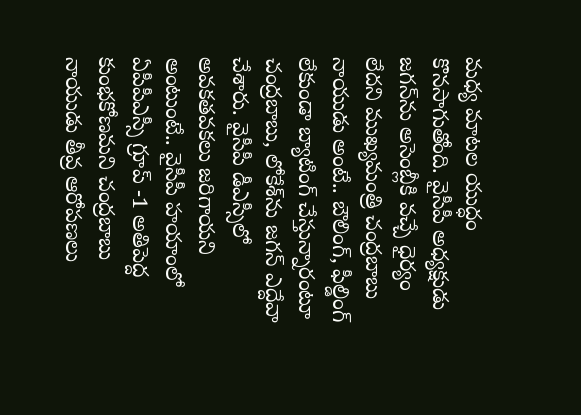మధ్య మాటల యుద్ధం కొనసాగుతోంది. వైసీపీ అధ్యక్షుడు జగన్‌ను అసెంబ్లీకి వచ్చే ధైర్యం లేదని ముఖ్యమంత్రి చంద్రబాబు నాయుడు అంటే.. బౌలింగ్, ఫీల్డింగ్ లేకుండా బ్యాటింగ్ చేస్తున్నారంటూ చంద్రబాబు, లోకేశ్‌ను జగన్ ఎద్దేవా చేశారు. వైసీపీ డీఎస్సీలో అవకతవకలు జరిగాయని అంటుంటే.. వైసీపీ హయాంలో ఏపీపీఎస్సీ గ్రూప్ -1 అతిపెద్ద కుంభకోణమని చంద్రబాబు నాయుడు తీవ్ర ఆరోపణలు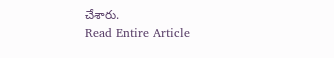చేశారు.
Read Entire Article